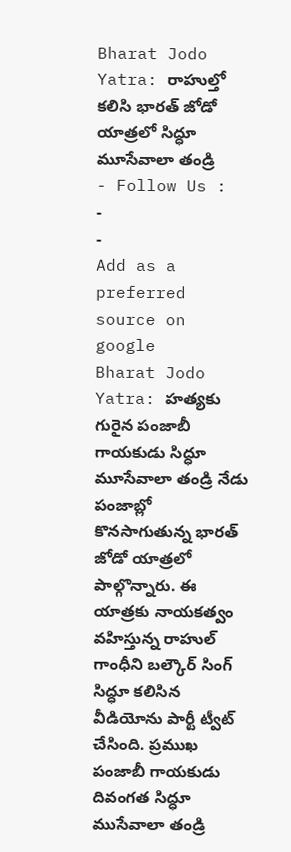Bharat Jodo Yatra: రాహుల్తో కలిసి భారత్ జోడో యాత్రలో సిద్ధూ మూసేవాలా తండ్రి
- Follow Us :
-
-
Add as a preferred
source on google
Bharat Jodo Yatra: హత్యకు గురైన పంజాబీ గాయకుడు సిద్ధూ మూసేవాలా తండ్రి నేడు పంజాబ్లో కొనసాగుతున్న భారత్ జోడో యాత్రలో పాల్గొన్నారు. ఈ యాత్రకు నాయకత్వం వహిస్తున్న రాహుల్ గాంధీని బల్కౌర్ సింగ్ సిద్ధూ కలిసిన వీడియోను పార్టీ ట్వీట్ చేసింది. ప్రముఖ పంజాబీ గాయకుడు దివంగత సిద్ధూ ముసేవాలా తండ్రి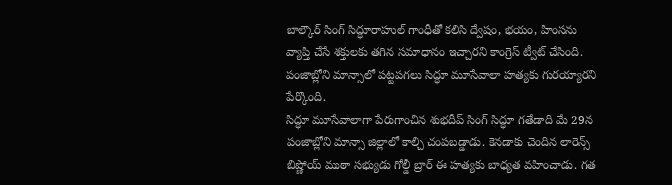బాల్కౌర్ సింగ్ సిద్ధూరాహుల్ గాంధీతో కలిసి ద్వేషం, భయం, హింసను వ్యాప్తి చేసే శక్తులకు తగిన సమాధానం ఇచ్చారని కాంగ్రెస్ ట్వీట్ చేసింది. పంజాబ్లోని మాన్సాలో పట్టపగలు సిద్ధూ మూసేవాలా హత్యకు గురయ్యారని పేర్కొంది.
సిద్ధూ మూసేవాలాగా పేరుగాంచిన శుభదీప్ సింగ్ సిద్ధూ గతేడాది మే 29న పంజాబ్లోని మాన్సా జిల్లాలో కాల్చి చంపబడ్డాడు. కెనడాకు చెందిన లారెన్స్ బిష్ణోయ్ ముఠా సభ్యుడు గోల్డీ బ్రార్ ఈ హత్యకు బాధ్యత వహించాడు. గత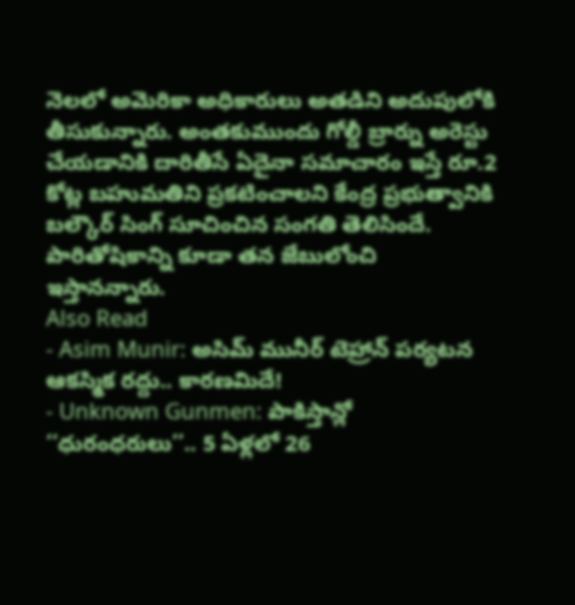నెలలో అమెరికా అధికారులు అతడిని అదుపులోకి తీసుకున్నారు. అంతకుముందు గోల్డీ బ్రార్ను అరెస్టు చేయడానికి దారితీసే ఏదైనా సమాచారం ఇస్తే రూ.2 కోట్ల బహుమతిని ప్రకటించాలని కేంద్ర ప్రభుత్వానికి బల్కౌర్ సింగ్ సూచించిన సంగతి తెలిసిందే. పారితోషికాన్ని కూడా తన జేబులోంచి ఇస్తానన్నారు.
Also Read
- Asim Munir: అసిమ్ మునీర్ టెహ్రాన్ పర్యటన ఆకస్మిక రద్దు.. కారణమిదే!
- Unknown Gunmen: పాకిస్తాన్లో ‘‘ధురంధరులు’’.. 5 ఏళ్లలో 26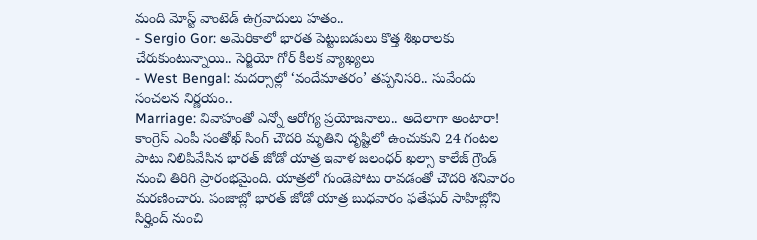మంది మోస్ట్ వాంటెడ్ ఉగ్రవాదులు హతం..
- Sergio Gor: అమెరికాలో భారత పెట్టుబడులు కొత్త శిఖరాలకు చేరుకుంటున్నాయి.. సెర్జియో గోర్ కీలక వ్యాఖ్యలు
- West Bengal: మదర్సాల్లో ‘వందేమాతరం’ తప్పనిసరి.. సువేందు సంచలన నిర్ణయం..
Marriage: వివాహంతో ఎన్నో ఆరోగ్య ప్రయోజనాలు.. అదెలాగా అంటారా!
కాంగ్రెస్ ఎంపీ సంతోఖ్ సింగ్ చౌదరి మృతిని దృష్టిలో ఉంచుకుని 24 గంటల పాటు నిలిపివేసిన భారత్ జోడో యాత్ర ఇవాళ జలంధర్ ఖల్సా కాలేజ్ గ్రౌండ్ నుంచి తిరిగి ప్రారంభమైంది. యాత్రలో గుండెపోటు రావడంతో చౌదరి శనివారం మరణించారు. పంజాబ్లో భారత్ జోడో యాత్ర బుధవారం ఫతేఘర్ సాహిబ్లోని సిర్హింద్ నుంచి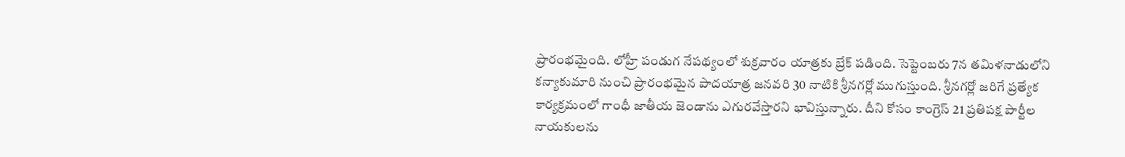ప్రారంభమైంది. లోహ్రీ పండుగ నేపథ్యంలో శుక్రవారం యాత్రకు బ్రేక్ పడింది. సెప్టెంబరు 7న తమిళనాడులోని కన్యాకుమారి నుంచి ప్రారంభమైన పాదయాత్ర జనవరి 30 నాటికి శ్రీనగర్లో ముగుస్తుంది. శ్రీనగర్లో జరిగే ప్రత్యేక కార్యక్రమంలో గాంధీ జాతీయ జెండాను ఎగురవేస్తారని భావిస్తున్నారు. దీని కోసం కాంగ్రెస్ 21 ప్రతిపక్ష పార్టీల నాయకులను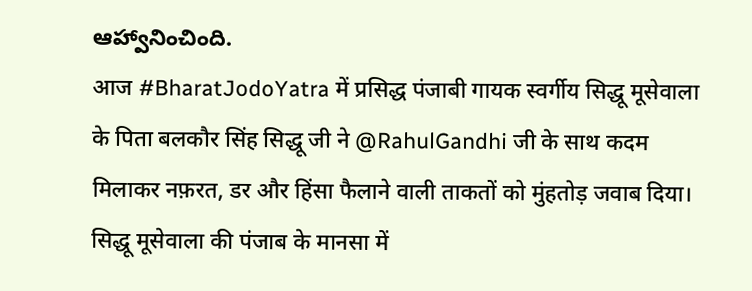ఆహ్వానించింది.
आज #BharatJodoYatra में प्रसिद्ध पंजाबी गायक स्वर्गीय सिद्धू मूसेवाला के पिता बलकौर सिंह सिद्धू जी ने @RahulGandhi जी के साथ कदम मिलाकर नफ़रत, डर और हिंसा फैलाने वाली ताकतों को मुंहतोड़ जवाब दिया।
सिद्धू मूसेवाला की पंजाब के मानसा में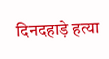दिनदहाड़े हत्या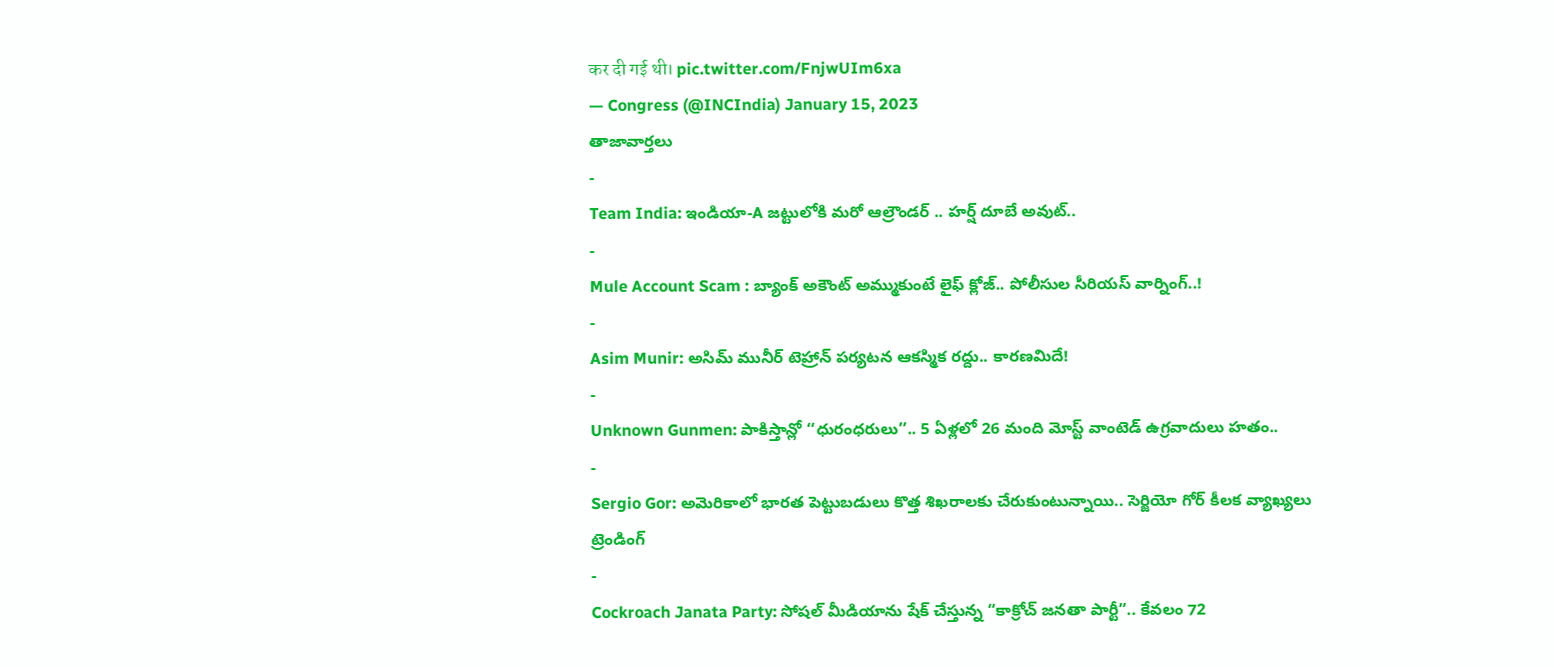कर दी गई थी। pic.twitter.com/FnjwUIm6xa
— Congress (@INCIndia) January 15, 2023
తాజావార్తలు
-
Team India: ఇండియా-A జట్టులోకి మరో ఆల్రౌండర్ .. హర్ష్ దూబే అవుట్..
-
Mule Account Scam : బ్యాంక్ అకౌంట్ అమ్ముకుంటే లైఫ్ క్లోజ్.. పోలీసుల సీరియస్ వార్నింగ్..!
-
Asim Munir: అసిమ్ మునీర్ టెహ్రాన్ పర్యటన ఆకస్మిక రద్దు.. కారణమిదే!
-
Unknown Gunmen: పాకిస్తాన్లో ‘‘ధురంధరులు’’.. 5 ఏళ్లలో 26 మంది మోస్ట్ వాంటెడ్ ఉగ్రవాదులు హతం..
-
Sergio Gor: అమెరికాలో భారత పెట్టుబడులు కొత్త శిఖరాలకు చేరుకుంటున్నాయి.. సెర్జియో గోర్ కీలక వ్యాఖ్యలు
ట్రెండింగ్
-
Cockroach Janata Party: సోషల్ మీడియాను షేక్ చేస్తున్న “కాక్రోచ్ జనతా పార్టీ”.. కేవలం 72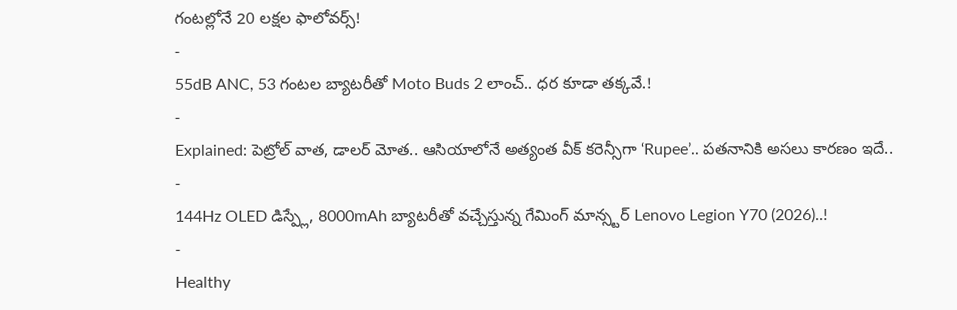గంటల్లోనే 20 లక్షల ఫాలోవర్స్!
-
55dB ANC, 53 గంటల బ్యాటరీతో Moto Buds 2 లాంచ్.. ధర కూడా తక్కవే.!
-
Explained: పెట్రోల్ వాత, డాలర్ మోత.. ఆసియాలోనే అత్యంత వీక్ కరెన్సీగా ‘Rupee’.. పతనానికి అసలు కారణం ఇదే..
-
144Hz OLED డిస్ప్లే, 8000mAh బ్యాటరీతో వచ్చేస్తున్న గేమింగ్ మాన్స్టర్ Lenovo Legion Y70 (2026)..!
-
Healthy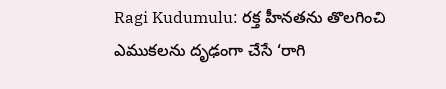Ragi Kudumulu: రక్త హీనతను తొలగించి ఎముకలను దృఢంగా చేసే ‘రాగి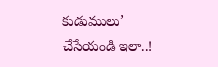కుడుములు’ చేసేయండి ఇలా..!